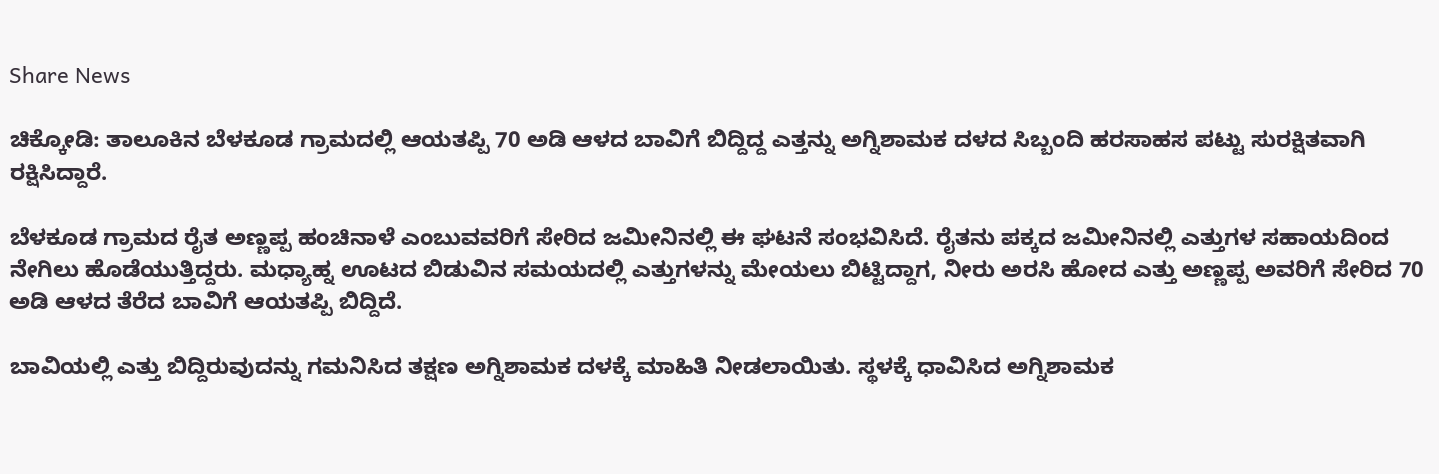Share News

ಚಿಕ್ಕೋಡಿ: ತಾಲೂಕಿನ ಬೆಳಕೂಡ ಗ್ರಾಮದಲ್ಲಿ ಆಯತಪ್ಪಿ 70 ಅಡಿ ಆಳದ ಬಾವಿಗೆ ಬಿದ್ದಿದ್ದ ಎತ್ತನ್ನು ಅಗ್ನಿಶಾಮಕ ದಳದ ಸಿಬ್ಬಂದಿ ಹರಸಾಹಸ ಪಟ್ಟು ಸುರಕ್ಷಿತವಾಗಿ ರಕ್ಷಿಸಿದ್ದಾರೆ.

ಬೆಳಕೂಡ ಗ್ರಾಮದ ರೈತ ಅಣ್ಣಪ್ಪ ಹಂಚಿನಾಳೆ ಎಂಬುವವರಿಗೆ ಸೇರಿದ ಜಮೀನಿನಲ್ಲಿ ಈ ಘಟನೆ ಸಂಭವಿಸಿದೆ. ರೈತನು ಪಕ್ಕದ ಜಮೀನಿನಲ್ಲಿ ಎತ್ತುಗಳ ಸಹಾಯದಿಂದ ನೇಗಿಲು ಹೊಡೆಯುತ್ತಿದ್ದರು. ಮಧ್ಯಾಹ್ನ ಊಟದ ಬಿಡುವಿನ ಸಮಯದಲ್ಲಿ ಎತ್ತುಗಳನ್ನು ಮೇಯಲು ಬಿಟ್ಟಿದ್ದಾಗ, ನೀರು ಅರಸಿ ಹೋದ ಎತ್ತು ಅಣ್ಣಪ್ಪ ಅವರಿಗೆ ಸೇರಿದ 70 ಅಡಿ ಆಳದ ತೆರೆದ ಬಾವಿಗೆ ಆಯತಪ್ಪಿ ಬಿದ್ದಿದೆ.

ಬಾವಿಯಲ್ಲಿ ಎತ್ತು ಬಿದ್ದಿರುವುದನ್ನು ಗಮನಿಸಿದ ತಕ್ಷಣ ಅಗ್ನಿಶಾಮಕ ದಳಕ್ಕೆ ಮಾಹಿತಿ ನೀಡಲಾಯಿತು. ಸ್ಥಳಕ್ಕೆ ಧಾವಿಸಿದ ಅಗ್ನಿಶಾಮಕ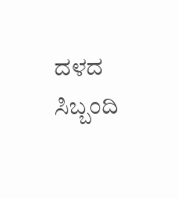ದಳದ ಸಿಬ್ಬಂದಿ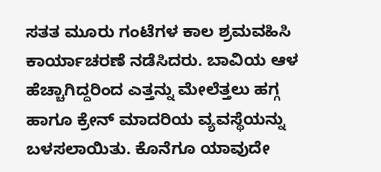ಸತತ ಮೂರು ಗಂಟೆಗಳ ಕಾಲ ಶ್ರಮವಹಿಸಿ ಕಾರ್ಯಾಚರಣೆ ನಡೆಸಿದರು. ಬಾವಿಯ ಆಳ ಹೆಚ್ಚಾಗಿದ್ದರಿಂದ ಎತ್ತನ್ನು ಮೇಲೆತ್ತಲು ಹಗ್ಗ ಹಾಗೂ ಕ್ರೇನ್ ಮಾದರಿಯ ವ್ಯವಸ್ಥೆಯನ್ನು ಬಳಸಲಾಯಿತು. ಕೊನೆಗೂ ಯಾವುದೇ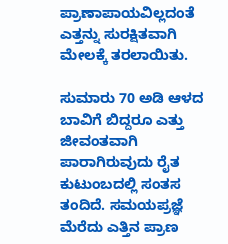ಪ್ರಾಣಾಪಾಯವಿಲ್ಲದಂತೆ ಎತ್ತನ್ನು ಸುರಕ್ಷಿತವಾಗಿ ಮೇಲಕ್ಕೆ ತರಲಾಯಿತು.

ಸುಮಾರು 70 ಅಡಿ ಆಳದ ಬಾವಿಗೆ ಬಿದ್ದರೂ ಎತ್ತು ಜೀವಂತವಾಗಿ ಪಾರಾಗಿರುವುದು ರೈತ ಕುಟುಂಬದಲ್ಲಿ ಸಂತಸ ತಂದಿದೆ. ಸಮಯಪ್ರಜ್ಞೆ ಮೆರೆದು ಎತ್ತಿನ ಪ್ರಾಣ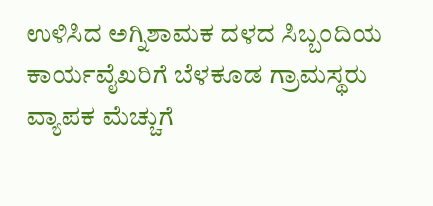ಉಳಿಸಿದ ಅಗ್ನಿಶಾಮಕ ದಳದ ಸಿಬ್ಬಂದಿಯ ಕಾರ್ಯವೈಖರಿಗೆ ಬೆಳಕೂಡ ಗ್ರಾಮಸ್ಥರು ವ್ಯಾಪಕ ಮೆಚ್ಚುಗೆ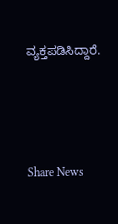ವ್ಯಕ್ತಪಡಿಸಿದ್ದಾರೆ.




Share News